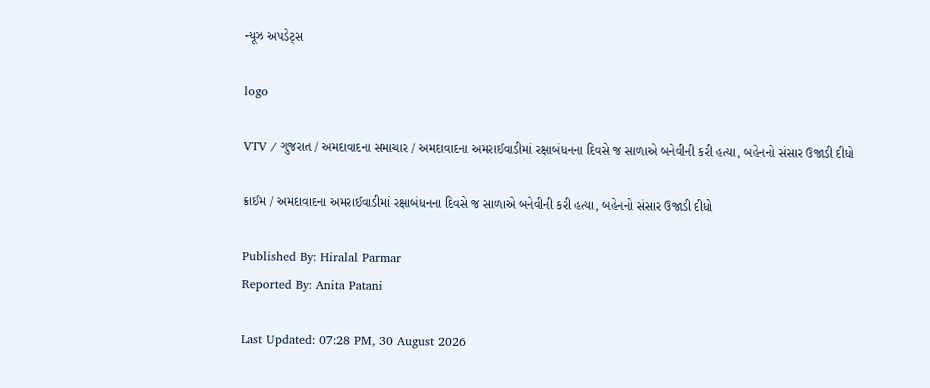ન્યૂઝ અપડેટ્સ

logo

VTV / ગુજરાત / અમદાવાદના સમાચાર / અમદાવાદના અમરાઈવાડીમાં રક્ષાબંધનના દિવસે જ સાળાએ બનેવીની કરી હત્યા, બહેનનો સંસાર ઉજાડી દીધો

ક્રાઈમ / અમદાવાદના અમરાઈવાડીમાં રક્ષાબંધનના દિવસે જ સાળાએ બનેવીની કરી હત્યા, બહેનનો સંસાર ઉજાડી દીધો

Published By: Hiralal Parmar
Reported By: Anita Patani

Last Updated: 07:28 PM, 30 August 2026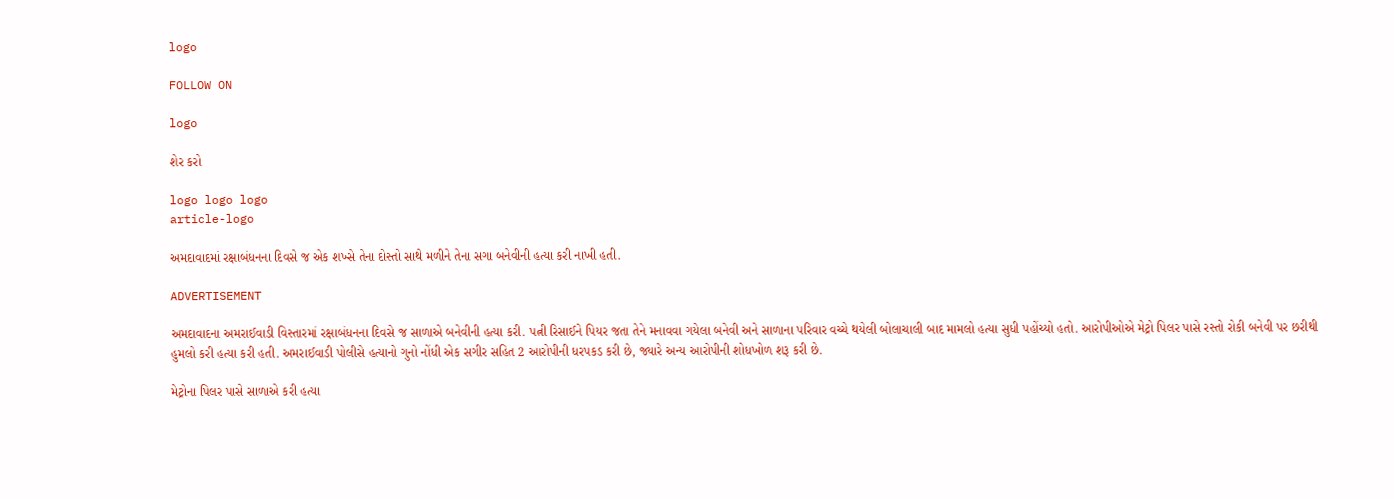logo

FOLLOW ON

logo

શેર કરો

logo logo logo
article-logo

અમદાવાદમાં રક્ષાબંધનના દિવસે જ એક શખ્સે તેના દોસ્તો સાથે મળીને તેના સગા બનેવીની હત્યા કરી નાખી હતી.

ADVERTISEMENT

અમદાવાદના અમરાઈવાડી વિસ્તારમાં રક્ષાબંધનના દિવસે જ સાળાએ બનેવીની હત્યા કરી. પત્ની રિસાઈને પિયર જતા તેને મનાવવા ગયેલા બનેવી અને સાળાના પરિવાર વચ્ચે થયેલી બોલાચાલી બાદ મામલો હત્યા સુધી પહોંચ્યો હતો. આરોપીઓએ મેટ્રો પિલર પાસે રસ્તો રોકી બનેવી પર છરીથી હુમલો કરી હત્યા કરી હતી. અમરાઈવાડી પોલીસે હત્યાનો ગુનો નોંધી એક સગીર સહિત 2 આરોપીની ધરપકડ કરી છે, જ્યારે અન્ય આરોપીની શોધખોળ શરૂ કરી છે.

મેટ્રોના પિલર પાસે સાળાએ કરી હત્યા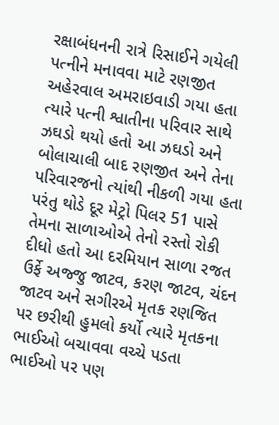રક્ષાબંધનની રાત્રે રિસાઈને ગયેલી પત્નીને મનાવવા માટે રણજીત અહેરવાલ અમરાઇવાડી ગયા હતા ત્યારે પત્ની શ્વાતીના પરિવાર સાથે ઝઘડો થયો હતો આ ઝઘડો અને બોલાચાલી બાદ રણજીત અને તેના પરિવારજનો ત્યાંથી નીકળી ગયા હતા પરંતુ થોડે દૂર મેટ્રો પિલર 51 પાસે તેમના સાળાઓએ તેનો રસ્તો રોકી દીધો હતો આ દરમિયાન સાળા રજત ઉર્ફે અજ્જુ જાટવ, કરણ જાટવ, ચંદન જાટવ અને સગીરએ મૃતક રણજિત પર છરીથી હુમલો કર્યો ત્યારે મૃતકના ભાઈઓ બચાવવા વચ્ચે પડતા ભાઈઓ પર પણ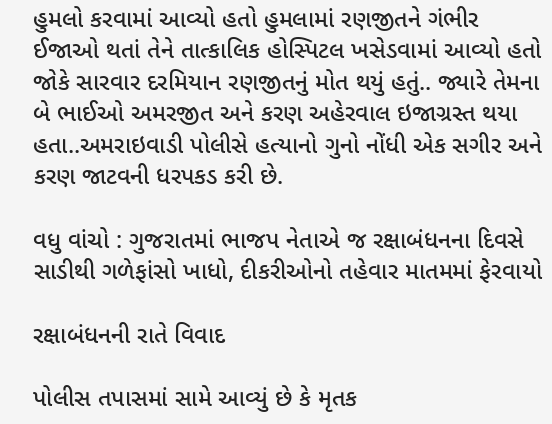હુમલો કરવામાં આવ્યો હતો હુમલામાં રણજીતને ગંભીર ઈજાઓ થતાં તેને તાત્કાલિક હોસ્પિટલ ખસેડવામાં આવ્યો હતો જોકે સારવાર દરમિયાન રણજીતનું મોત થયું હતું.. જ્યારે તેમના બે ભાઈઓ અમરજીત અને કરણ અહેરવાલ ઇજાગ્રસ્ત થયા હતા..અમરાઇવાડી પોલીસે હત્યાનો ગુનો નોંધી એક સગીર અને કરણ જાટવની ધરપકડ કરી છે.

વધુ વાંચો : ગુજરાતમાં ભાજપ નેતાએ જ રક્ષાબંધનના દિવસે સાડીથી ગળેફાંસો ખાધો, દીકરીઓનો તહેવાર માતમમાં ફેરવાયો

રક્ષાબંધનની રાતે વિવાદ

પોલીસ તપાસમાં સામે આવ્યું છે કે મૃતક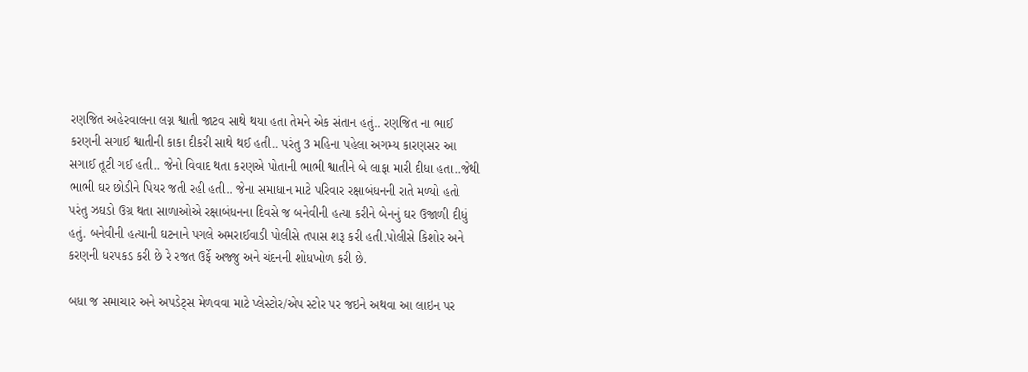રણજિત અહેરવાલના લગ્ન શ્વાતી જાટવ સાથે થયા હતા તેમને એક સંતાન હતું.. રણજિત ના ભાઈ કરણની સગાઈ શ્વાતીની કાકા દીકરી સાથે થઈ હતી.. પરંતુ 3 મહિના પહેલા અગમ્ય કારણસર આ સગાઈ તૂટી ગઈ હતી.. જેનો વિવાદ થતા કરણએ પોતાની ભાભી શ્વાતીને બે લાફા મારી દીધા હતા..જેથી ભાભી ઘર છોડીને પિયર જતી રહી હતી.. જેના સમાધાન માટે પરિવાર રક્ષાબંધનની રાતે મળ્યો હતો પરંતુ ઝઘડો ઉગ્ર થતા સાળાઓએ રક્ષાબંધનના દિવસે જ બનેવીની હત્યા કરીને બેનનું ઘર ઉજાળી દીધું હતું. બનેવીની હત્યાની ઘટનાને પગલે અમરાઈવાડી પોલીસે તપાસ શરૂ કરી હતી.પોલીસે કિશોર અને કરણની ધરપકડ કરી છે રે રજત ઉર્ફે અજ્જુ અને ચંદનની શોધખોળ કરી છે.

બધા જ સમાચાર અને અપડેટ્સ મેળવવા માટે પ્લેસ્ટોર/એપ સ્ટોર પર જઇને અથવા આ લાઇન પર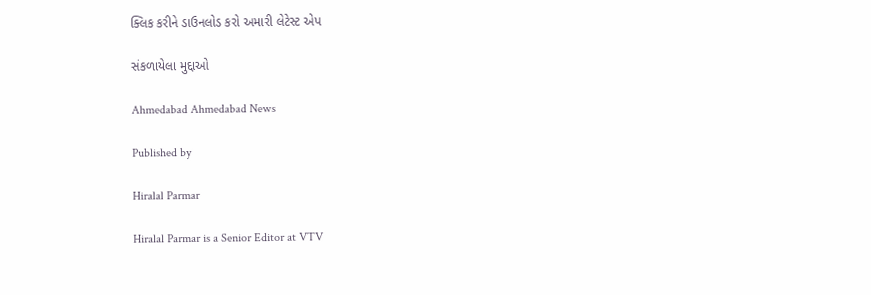ક્લિક કરીને ડાઉનલોડ કરો અમારી લેટેસ્ટ એપ

સંકળાયેલા મુદ્દાઓ

Ahmedabad Ahmedabad News

Published by

Hiralal Parmar

Hiralal Parmar is a Senior Editor at VTV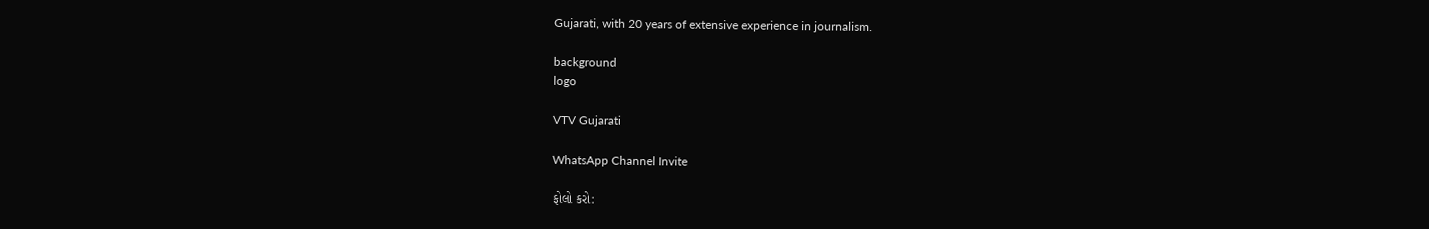Gujarati, with 20 years of extensive experience in journalism.

background
logo

VTV Gujarati

WhatsApp Channel Invite

ફોલો કરો: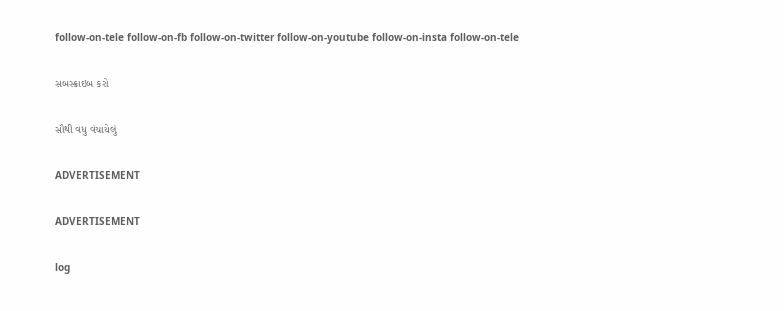follow-on-tele follow-on-fb follow-on-twitter follow-on-youtube follow-on-insta follow-on-tele

સબસ્ક્રાઇબ કરો

સૌથી વધુ વંચાયેલું

ADVERTISEMENT

ADVERTISEMENT

log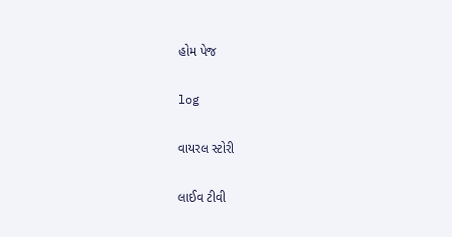હોમ પેજ

log

વાયરલ સ્ટોરી

લાઈવ ટીવી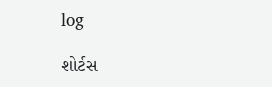log

શોર્ટસ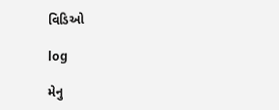વિડિઓ

log

મેનુ